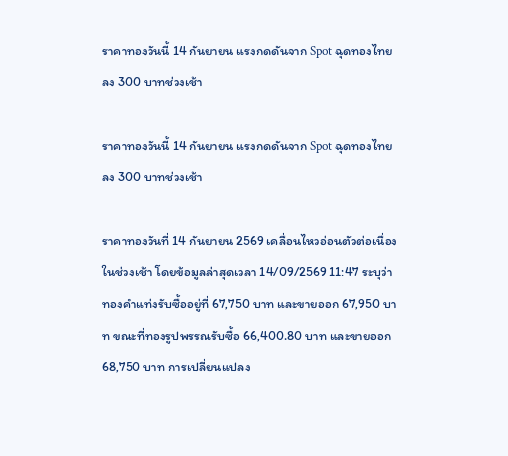ราคาทองวันนี้ 14 กันยายน แรงกดดันจาก Spot ฉุดทองไทยลง 300 บาทช่วงเช้า

ราคาทองวันนี้ 14 กันยายน แรงกดดันจาก Spot ฉุดทองไทยลง 300 บาทช่วงเช้า

ราคาทองวันที่ 14 กันยายน 2569 เคลื่อนไหวอ่อนตัวต่อเนื่องในช่วงเช้า โดยข้อมูลล่าสุดเวลา 14/09/2569 11:47 ระบุว่าทองคำแท่งรับซื้ออยู่ที่ 67,750 บาท และขายออก 67,950 บาท ขณะที่ทองรูปพรรณรับซื้อ 66,400.80 บาท และขายออก 68,750 บาท การเปลี่ยนแปลง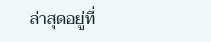ล่าสุดอยู่ที่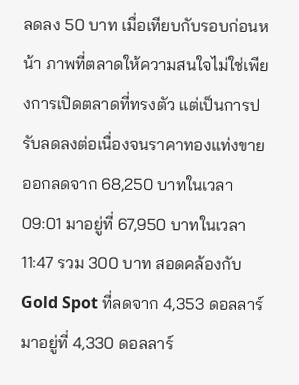ลดลง 50 บาท เมื่อเทียบกับรอบก่อนหน้า ภาพที่ตลาดให้ความสนใจไม่ใช่เพียงการเปิดตลาดที่ทรงตัว แต่เป็นการปรับลดลงต่อเนื่องจนราคาทองแท่งขายออกลดจาก 68,250 บาทในเวลา 09:01 มาอยู่ที่ 67,950 บาทในเวลา 11:47 รวม 300 บาท สอดคล้องกับ Gold Spot ที่ลดจาก 4,353 ดอลลาร์มาอยู่ที่ 4,330 ดอลลาร์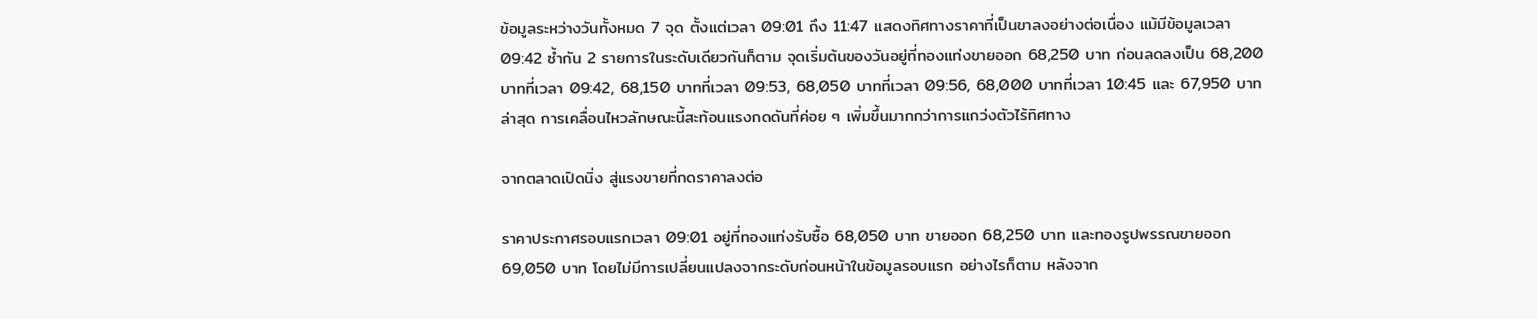ข้อมูลระหว่างวันทั้งหมด 7 จุด ตั้งแต่เวลา 09:01 ถึง 11:47 แสดงทิศทางราคาที่เป็นขาลงอย่างต่อเนื่อง แม้มีข้อมูลเวลา 09:42 ซ้ำกัน 2 รายการในระดับเดียวกันก็ตาม จุดเริ่มต้นของวันอยู่ที่ทองแท่งขายออก 68,250 บาท ก่อนลดลงเป็น 68,200 บาทที่เวลา 09:42, 68,150 บาทที่เวลา 09:53, 68,050 บาทที่เวลา 09:56, 68,000 บาทที่เวลา 10:45 และ 67,950 บาทล่าสุด การเคลื่อนไหวลักษณะนี้สะท้อนแรงกดดันที่ค่อย ๆ เพิ่มขึ้นมากกว่าการแกว่งตัวไร้ทิศทาง

จากตลาดเปิดนิ่ง สู่แรงขายที่กดราคาลงต่อ

ราคาประกาศรอบแรกเวลา 09:01 อยู่ที่ทองแท่งรับซื้อ 68,050 บาท ขายออก 68,250 บาท และทองรูปพรรณขายออก 69,050 บาท โดยไม่มีการเปลี่ยนแปลงจากระดับก่อนหน้าในข้อมูลรอบแรก อย่างไรก็ตาม หลังจาก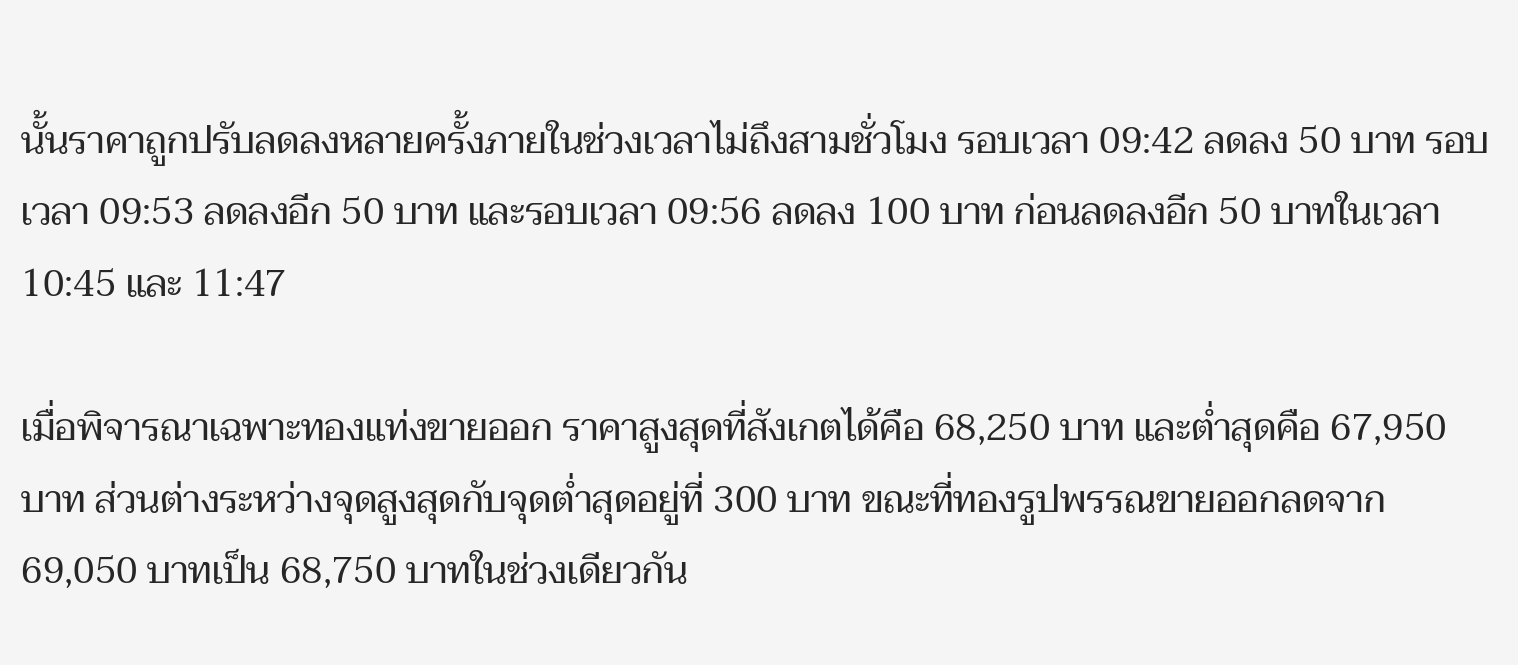นั้นราคาถูกปรับลดลงหลายครั้งภายในช่วงเวลาไม่ถึงสามชั่วโมง รอบเวลา 09:42 ลดลง 50 บาท รอบเวลา 09:53 ลดลงอีก 50 บาท และรอบเวลา 09:56 ลดลง 100 บาท ก่อนลดลงอีก 50 บาทในเวลา 10:45 และ 11:47

เมื่อพิจารณาเฉพาะทองแท่งขายออก ราคาสูงสุดที่สังเกตได้คือ 68,250 บาท และต่ำสุดคือ 67,950 บาท ส่วนต่างระหว่างจุดสูงสุดกับจุดต่ำสุดอยู่ที่ 300 บาท ขณะที่ทองรูปพรรณขายออกลดจาก 69,050 บาทเป็น 68,750 บาทในช่วงเดียวกัน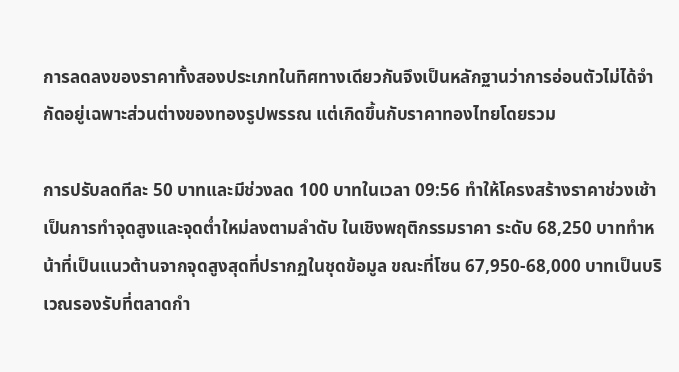การลดลงของราคาทั้งสองประเภทในทิศทางเดียวกันจึงเป็นหลักฐานว่าการอ่อนตัวไม่ได้จำกัดอยู่เฉพาะส่วนต่างของทองรูปพรรณ แต่เกิดขึ้นกับราคาทองไทยโดยรวม

การปรับลดทีละ 50 บาทและมีช่วงลด 100 บาทในเวลา 09:56 ทำให้โครงสร้างราคาช่วงเช้าเป็นการทำจุดสูงและจุดต่ำใหม่ลงตามลำดับ ในเชิงพฤติกรรมราคา ระดับ 68,250 บาททำหน้าที่เป็นแนวต้านจากจุดสูงสุดที่ปรากฏในชุดข้อมูล ขณะที่โซน 67,950-68,000 บาทเป็นบริเวณรองรับที่ตลาดกำ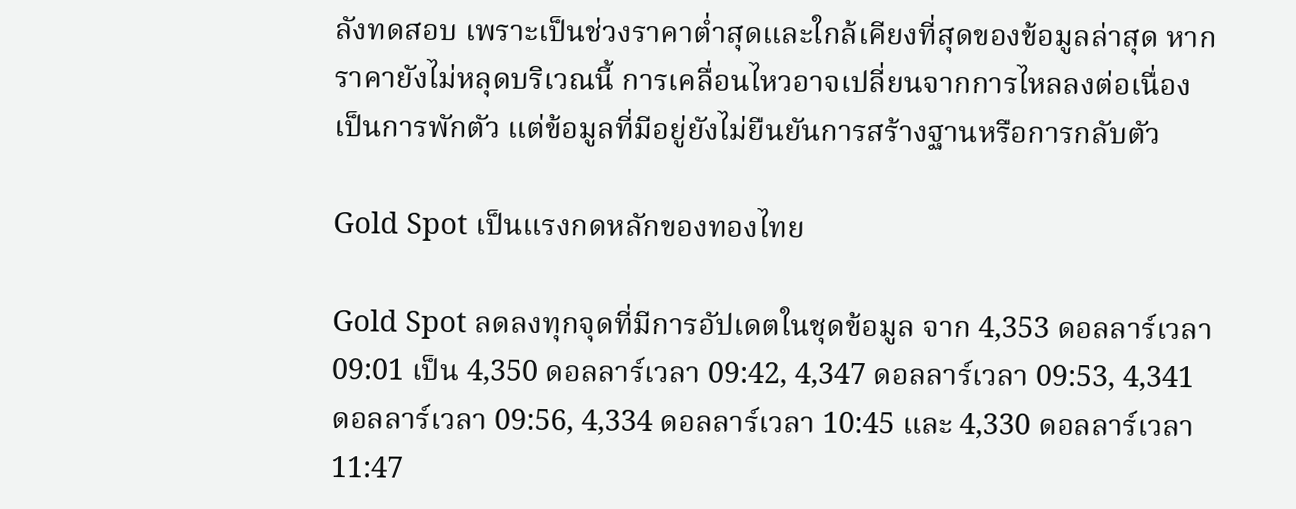ลังทดสอบ เพราะเป็นช่วงราคาต่ำสุดและใกล้เคียงที่สุดของข้อมูลล่าสุด หากราคายังไม่หลุดบริเวณนี้ การเคลื่อนไหวอาจเปลี่ยนจากการไหลลงต่อเนื่องเป็นการพักตัว แต่ข้อมูลที่มีอยู่ยังไม่ยืนยันการสร้างฐานหรือการกลับตัว

Gold Spot เป็นแรงกดหลักของทองไทย

Gold Spot ลดลงทุกจุดที่มีการอัปเดตในชุดข้อมูล จาก 4,353 ดอลลาร์เวลา 09:01 เป็น 4,350 ดอลลาร์เวลา 09:42, 4,347 ดอลลาร์เวลา 09:53, 4,341 ดอลลาร์เวลา 09:56, 4,334 ดอลลาร์เวลา 10:45 และ 4,330 ดอลลาร์เวลา 11:47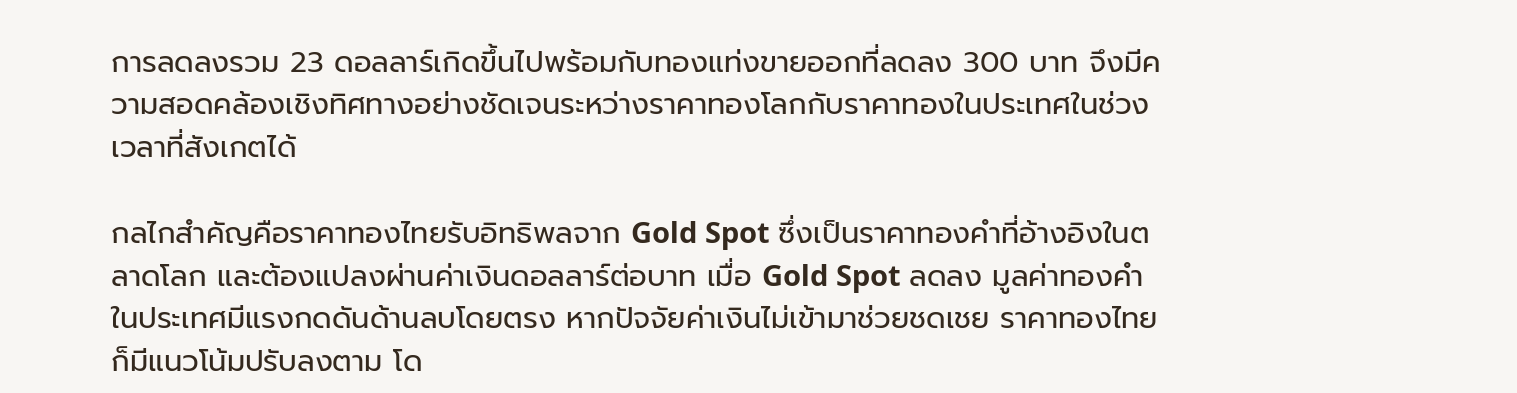การลดลงรวม 23 ดอลลาร์เกิดขึ้นไปพร้อมกับทองแท่งขายออกที่ลดลง 300 บาท จึงมีความสอดคล้องเชิงทิศทางอย่างชัดเจนระหว่างราคาทองโลกกับราคาทองในประเทศในช่วงเวลาที่สังเกตได้

กลไกสำคัญคือราคาทองไทยรับอิทธิพลจาก Gold Spot ซึ่งเป็นราคาทองคำที่อ้างอิงในตลาดโลก และต้องแปลงผ่านค่าเงินดอลลาร์ต่อบาท เมื่อ Gold Spot ลดลง มูลค่าทองคำในประเทศมีแรงกดดันด้านลบโดยตรง หากปัจจัยค่าเงินไม่เข้ามาช่วยชดเชย ราคาทองไทยก็มีแนวโน้มปรับลงตาม โด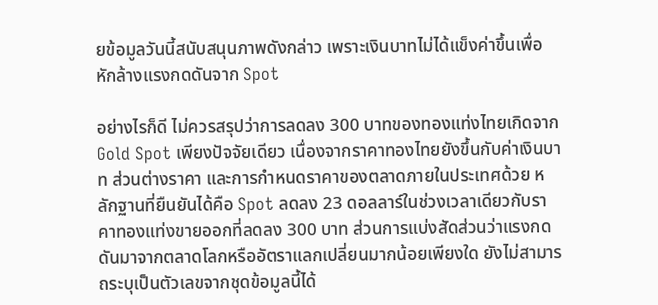ยข้อมูลวันนี้สนับสนุนภาพดังกล่าว เพราะเงินบาทไม่ได้แข็งค่าขึ้นเพื่อหักล้างแรงกดดันจาก Spot

อย่างไรก็ดี ไม่ควรสรุปว่าการลดลง 300 บาทของทองแท่งไทยเกิดจาก Gold Spot เพียงปัจจัยเดียว เนื่องจากราคาทองไทยยังขึ้นกับค่าเงินบาท ส่วนต่างราคา และการกำหนดราคาของตลาดภายในประเทศด้วย หลักฐานที่ยืนยันได้คือ Spot ลดลง 23 ดอลลาร์ในช่วงเวลาเดียวกับราคาทองแท่งขายออกที่ลดลง 300 บาท ส่วนการแบ่งสัดส่วนว่าแรงกดดันมาจากตลาดโลกหรืออัตราแลกเปลี่ยนมากน้อยเพียงใด ยังไม่สามารถระบุเป็นตัวเลขจากชุดข้อมูลนี้ได้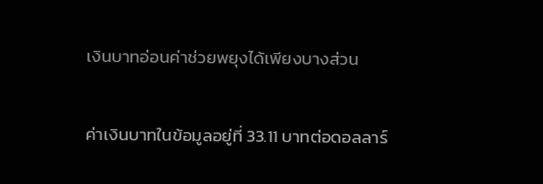เงินบาทอ่อนค่าช่วยพยุงได้เพียงบางส่วน

ค่าเงินบาทในข้อมูลอยู่ที่ 33.11 บาทต่อดอลลาร์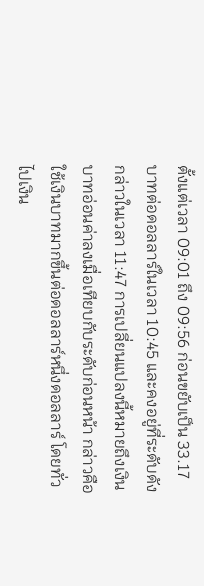ตั้งแต่เวลา 09:01 ถึง 09:56 ก่อนขยับเป็น 33.17 บาทต่อดอลลาร์ในเวลา 10:45 และคงอยู่ที่ระดับดังกล่าวในเวลา 11:47 การเปลี่ยนแปลงนี้หมายถึงเงินบาทอ่อนค่าลงเมื่อเทียบกับระดับก่อนหน้า กล่าวคือใช้เงินบาทมากขึ้นต่อดอลลาร์หนึ่งดอลลาร์ โดยทั่วไปเงิน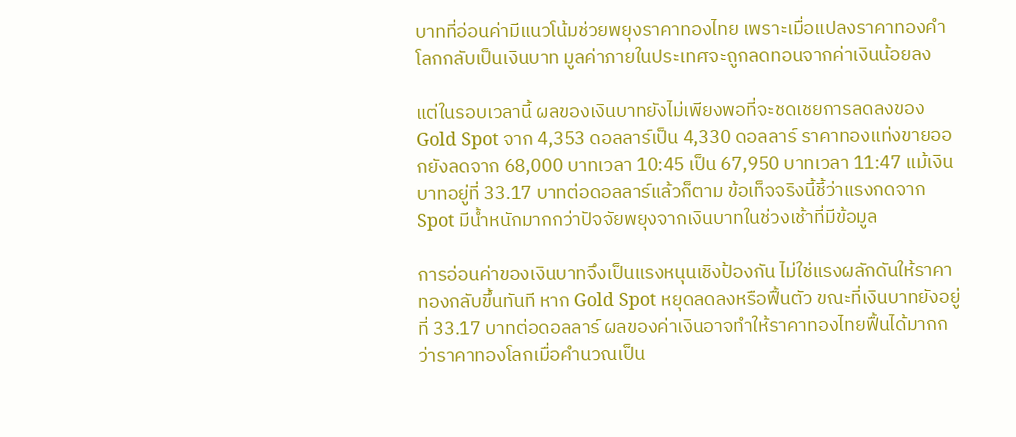บาทที่อ่อนค่ามีแนวโน้มช่วยพยุงราคาทองไทย เพราะเมื่อแปลงราคาทองคำโลกกลับเป็นเงินบาท มูลค่าภายในประเทศจะถูกลดทอนจากค่าเงินน้อยลง

แต่ในรอบเวลานี้ ผลของเงินบาทยังไม่เพียงพอที่จะชดเชยการลดลงของ Gold Spot จาก 4,353 ดอลลาร์เป็น 4,330 ดอลลาร์ ราคาทองแท่งขายออกยังลดจาก 68,000 บาทเวลา 10:45 เป็น 67,950 บาทเวลา 11:47 แม้เงินบาทอยู่ที่ 33.17 บาทต่อดอลลาร์แล้วก็ตาม ข้อเท็จจริงนี้ชี้ว่าแรงกดจาก Spot มีน้ำหนักมากกว่าปัจจัยพยุงจากเงินบาทในช่วงเช้าที่มีข้อมูล

การอ่อนค่าของเงินบาทจึงเป็นแรงหนุนเชิงป้องกัน ไม่ใช่แรงผลักดันให้ราคาทองกลับขึ้นทันที หาก Gold Spot หยุดลดลงหรือฟื้นตัว ขณะที่เงินบาทยังอยู่ที่ 33.17 บาทต่อดอลลาร์ ผลของค่าเงินอาจทำให้ราคาทองไทยฟื้นได้มากกว่าราคาทองโลกเมื่อคำนวณเป็น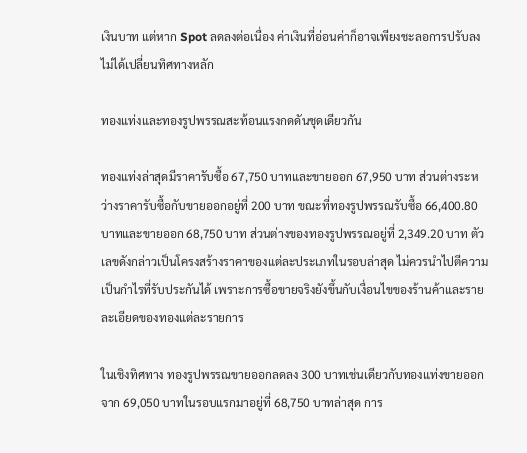เงินบาท แต่หาก Spot ลดลงต่อเนื่อง ค่าเงินที่อ่อนค่าก็อาจเพียงชะลอการปรับลง ไม่ได้เปลี่ยนทิศทางหลัก

ทองแท่งและทองรูปพรรณสะท้อนแรงกดดันชุดเดียวกัน

ทองแท่งล่าสุดมีราคารับซื้อ 67,750 บาทและขายออก 67,950 บาท ส่วนต่างระหว่างราคารับซื้อกับขายออกอยู่ที่ 200 บาท ขณะที่ทองรูปพรรณรับซื้อ 66,400.80 บาทและขายออก 68,750 บาท ส่วนต่างของทองรูปพรรณอยู่ที่ 2,349.20 บาท ตัวเลขดังกล่าวเป็นโครงสร้างราคาของแต่ละประเภทในรอบล่าสุด ไม่ควรนำไปตีความเป็นกำไรที่รับประกันได้ เพราะการซื้อขายจริงยังขึ้นกับเงื่อนไขของร้านค้าและรายละเอียดของทองแต่ละรายการ

ในเชิงทิศทาง ทองรูปพรรณขายออกลดลง 300 บาทเช่นเดียวกับทองแท่งขายออก จาก 69,050 บาทในรอบแรกมาอยู่ที่ 68,750 บาทล่าสุด การ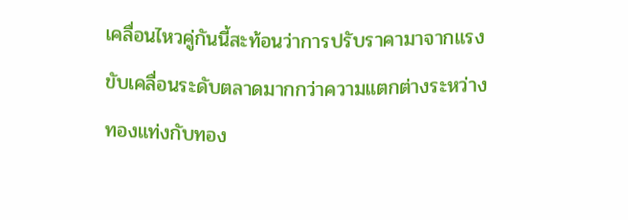เคลื่อนไหวคู่กันนี้สะท้อนว่าการปรับราคามาจากแรงขับเคลื่อนระดับตลาดมากกว่าความแตกต่างระหว่างทองแท่งกับทอง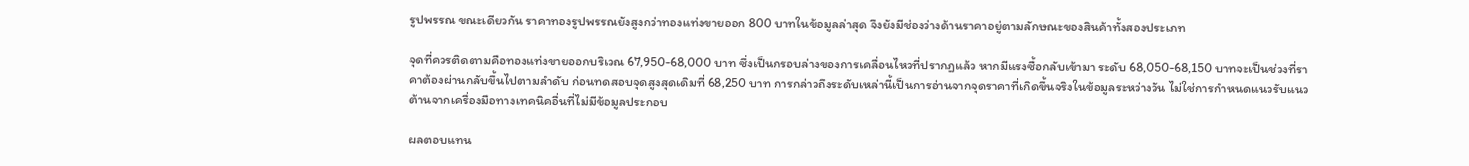รูปพรรณ ขณะเดียวกัน ราคาทองรูปพรรณยังสูงกว่าทองแท่งขายออก 800 บาทในข้อมูลล่าสุด จึงยังมีช่องว่างด้านราคาอยู่ตามลักษณะของสินค้าทั้งสองประเภท

จุดที่ควรติดตามคือทองแท่งขายออกบริเวณ 67,950-68,000 บาท ซึ่งเป็นกรอบล่างของการเคลื่อนไหวที่ปรากฏแล้ว หากมีแรงซื้อกลับเข้ามา ระดับ 68,050-68,150 บาทจะเป็นช่วงที่ราคาต้องผ่านกลับขึ้นไปตามลำดับ ก่อนทดสอบจุดสูงสุดเดิมที่ 68,250 บาท การกล่าวถึงระดับเหล่านี้เป็นการอ่านจากจุดราคาที่เกิดขึ้นจริงในข้อมูลระหว่างวัน ไม่ใช่การกำหนดแนวรับแนวต้านจากเครื่องมือทางเทคนิคอื่นที่ไม่มีข้อมูลประกอบ

ผลตอบแทน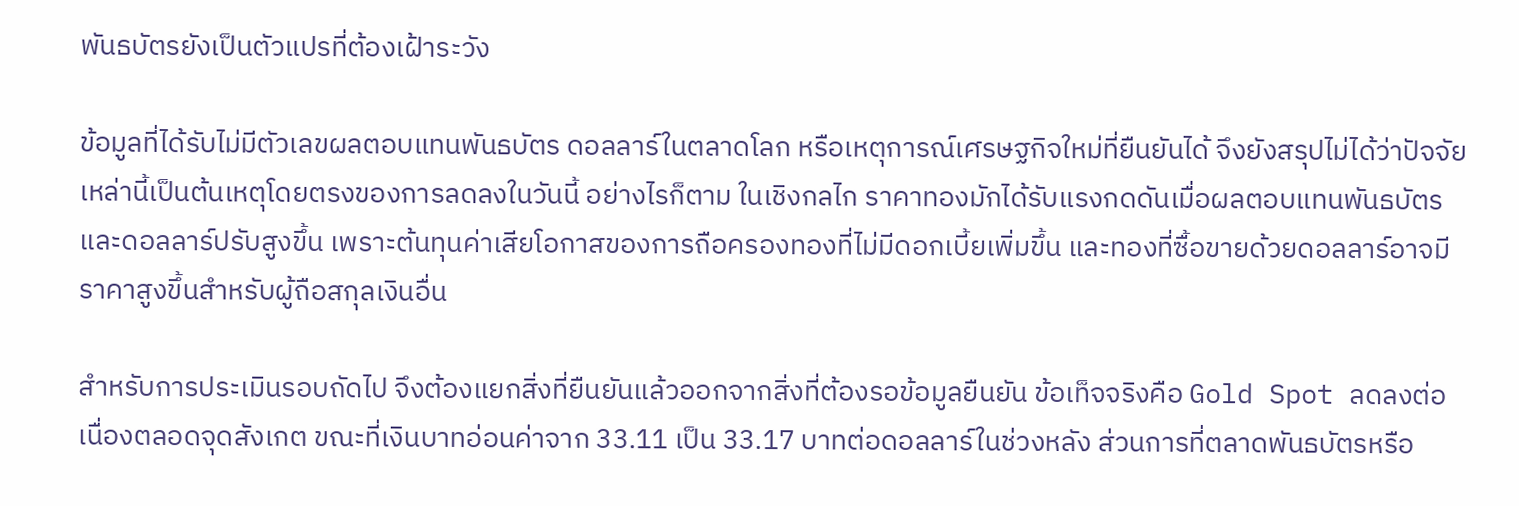พันธบัตรยังเป็นตัวแปรที่ต้องเฝ้าระวัง

ข้อมูลที่ได้รับไม่มีตัวเลขผลตอบแทนพันธบัตร ดอลลาร์ในตลาดโลก หรือเหตุการณ์เศรษฐกิจใหม่ที่ยืนยันได้ จึงยังสรุปไม่ได้ว่าปัจจัยเหล่านี้เป็นต้นเหตุโดยตรงของการลดลงในวันนี้ อย่างไรก็ตาม ในเชิงกลไก ราคาทองมักได้รับแรงกดดันเมื่อผลตอบแทนพันธบัตรและดอลลาร์ปรับสูงขึ้น เพราะต้นทุนค่าเสียโอกาสของการถือครองทองที่ไม่มีดอกเบี้ยเพิ่มขึ้น และทองที่ซื้อขายด้วยดอลลาร์อาจมีราคาสูงขึ้นสำหรับผู้ถือสกุลเงินอื่น

สำหรับการประเมินรอบถัดไป จึงต้องแยกสิ่งที่ยืนยันแล้วออกจากสิ่งที่ต้องรอข้อมูลยืนยัน ข้อเท็จจริงคือ Gold Spot ลดลงต่อเนื่องตลอดจุดสังเกต ขณะที่เงินบาทอ่อนค่าจาก 33.11 เป็น 33.17 บาทต่อดอลลาร์ในช่วงหลัง ส่วนการที่ตลาดพันธบัตรหรือ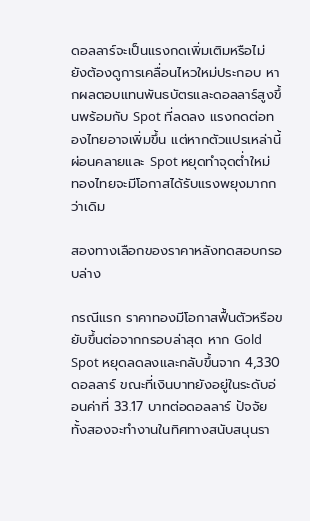ดอลลาร์จะเป็นแรงกดเพิ่มเติมหรือไม่ ยังต้องดูการเคลื่อนไหวใหม่ประกอบ หากผลตอบแทนพันธบัตรและดอลลาร์สูงขึ้นพร้อมกับ Spot ที่ลดลง แรงกดต่อทองไทยอาจเพิ่มขึ้น แต่หากตัวแปรเหล่านี้ผ่อนคลายและ Spot หยุดทำจุดต่ำใหม่ ทองไทยจะมีโอกาสได้รับแรงพยุงมากกว่าเดิม

สองทางเลือกของราคาหลังทดสอบกรอบล่าง

กรณีแรก ราคาทองมีโอกาสฟื้นตัวหรือขยับขึ้นต่อจากกรอบล่าสุด หาก Gold Spot หยุดลดลงและกลับขึ้นจาก 4,330 ดอลลาร์ ขณะที่เงินบาทยังอยู่ในระดับอ่อนค่าที่ 33.17 บาทต่อดอลลาร์ ปัจจัยทั้งสองจะทำงานในทิศทางสนับสนุนรา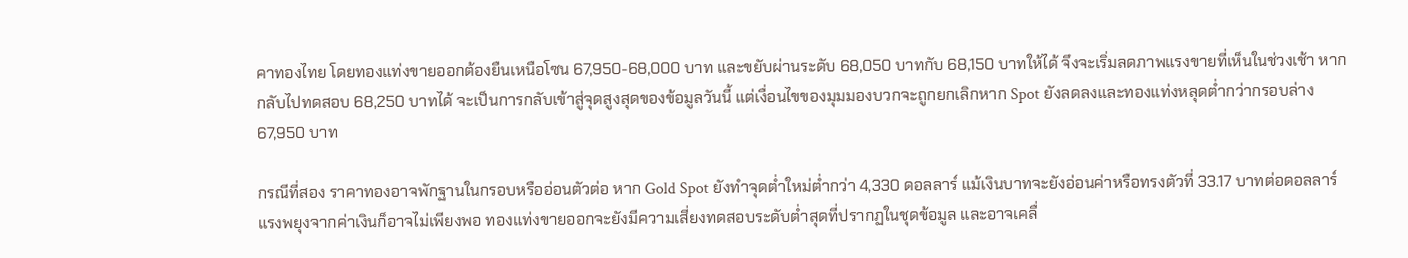คาทองไทย โดยทองแท่งขายออกต้องยืนเหนือโซน 67,950-68,000 บาท และขยับผ่านระดับ 68,050 บาทกับ 68,150 บาทให้ได้ จึงจะเริ่มลดภาพแรงขายที่เห็นในช่วงเช้า หากกลับไปทดสอบ 68,250 บาทได้ จะเป็นการกลับเข้าสู่จุดสูงสุดของข้อมูลวันนี้ แต่เงื่อนไขของมุมมองบวกจะถูกยกเลิกหาก Spot ยังลดลงและทองแท่งหลุดต่ำกว่ากรอบล่าง 67,950 บาท

กรณีที่สอง ราคาทองอาจพักฐานในกรอบหรืออ่อนตัวต่อ หาก Gold Spot ยังทำจุดต่ำใหม่ต่ำกว่า 4,330 ดอลลาร์ แม้เงินบาทจะยังอ่อนค่าหรือทรงตัวที่ 33.17 บาทต่อดอลลาร์ แรงพยุงจากค่าเงินก็อาจไม่เพียงพอ ทองแท่งขายออกจะยังมีความเสี่ยงทดสอบระดับต่ำสุดที่ปรากฏในชุดข้อมูล และอาจเคลื่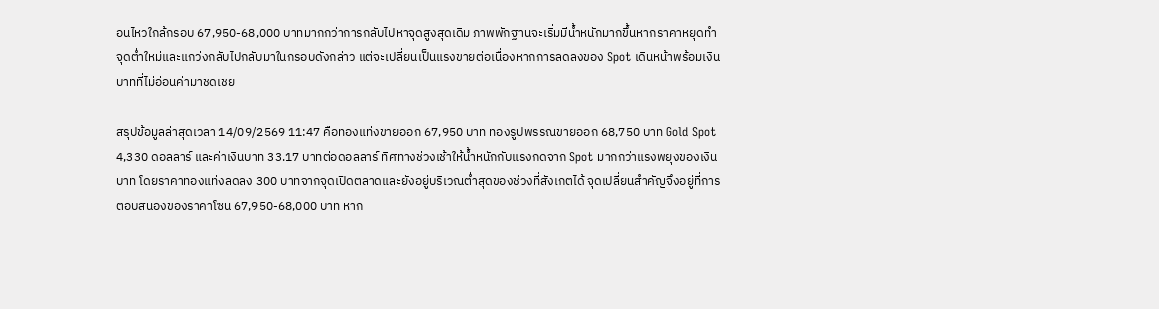อนไหวใกล้กรอบ 67,950-68,000 บาทมากกว่าการกลับไปหาจุดสูงสุดเดิม ภาพพักฐานจะเริ่มมีน้ำหนักมากขึ้นหากราคาหยุดทำจุดต่ำใหม่และแกว่งกลับไปกลับมาในกรอบดังกล่าว แต่จะเปลี่ยนเป็นแรงขายต่อเนื่องหากการลดลงของ Spot เดินหน้าพร้อมเงินบาทที่ไม่อ่อนค่ามาชดเชย

สรุปข้อมูลล่าสุดเวลา 14/09/2569 11:47 คือทองแท่งขายออก 67,950 บาท ทองรูปพรรณขายออก 68,750 บาท Gold Spot 4,330 ดอลลาร์ และค่าเงินบาท 33.17 บาทต่อดอลลาร์ ทิศทางช่วงเช้าให้น้ำหนักกับแรงกดจาก Spot มากกว่าแรงพยุงของเงินบาท โดยราคาทองแท่งลดลง 300 บาทจากจุดเปิดตลาดและยังอยู่บริเวณต่ำสุดของช่วงที่สังเกตได้ จุดเปลี่ยนสำคัญจึงอยู่ที่การตอบสนองของราคาโซน 67,950-68,000 บาท หาก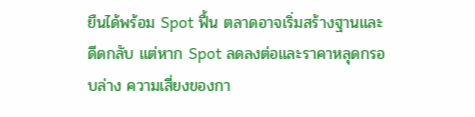ยืนได้พร้อม Spot ฟื้น ตลาดอาจเริ่มสร้างฐานและดีดกลับ แต่หาก Spot ลดลงต่อและราคาหลุดกรอบล่าง ความเสี่ยงของกา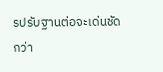รปรับฐานต่อจะเด่นชัดกว่า